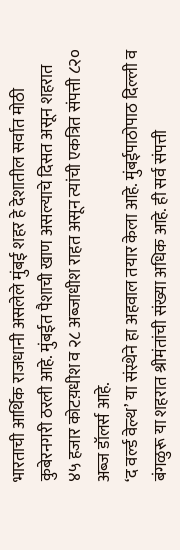भारताची आर्थिक राजधानी असलेले मुंबई शहर हे देशातील सर्वात मोठी कुबेरनगरी ठरली आहे. मुंबईत पैशाची खाण असल्याचे दिसत असून शहरात ४५ हजार कोटय़धीश व २८ अब्जाधीश राहत असून त्यांची एकत्रित संपत्ती ८२० अब्ज डॉलर्स आहे.
‘द वर्ल्ड वेल्थ’ या संस्थेने हा अहवाल तयार केला आहे. मुंबईपाठोपाठ दिल्ली व बंगळुरू या शहरात श्रीमंतांची संख्या अधिक आहे. ही सर्व संपत्ती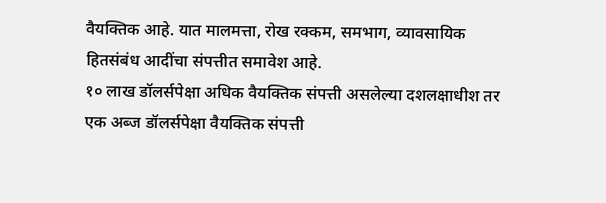वैयक्तिक आहे. यात मालमत्ता, रोख रक्कम, समभाग, व्यावसायिक हितसंबंध आदींचा संपत्तीत समावेश आहे.
१० लाख डॉलर्सपेक्षा अधिक वैयक्तिक संपत्ती असलेल्या दशलक्षाधीश तर एक अब्ज डॉलर्सपेक्षा वैयक्तिक संपत्ती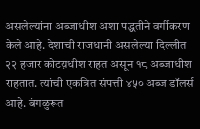असलेल्यांना अब्जाधीश अशा पद्धतीने वर्गीकरण केले आहे. देशाची राजधानी असलेल्या दिल्लीत २२ हजार कोटय़धीश राहत असून १८ अब्जाधीश राहतात. त्यांची एकत्रित संपत्ती ४५० अब्ज डॉलर्स आहे. बंगळुरूत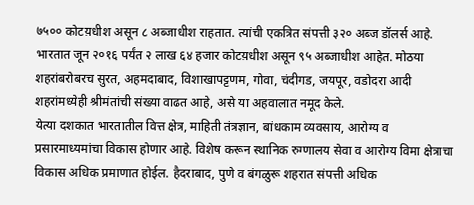७५०० कोटय़धीश असून ८ अब्जाधीश राहतात. त्यांची एकत्रित संपत्ती ३२० अब्ज डॉलर्स आहे.
भारतात जून २०१६ पर्यंत २ लाख ६४ हजार कोटय़धीश असून ९५ अब्जाधीश आहेत. मोठया शहरांबरोबरच सुरत, अहमदाबाद, विशाखापट्टणम, गोवा, चंदीगड, जयपूर, वडोदरा आदी शहरांमध्येही श्रीमंतांची संख्या वाढत आहे, असे या अहवालात नमूद केले.
येत्या दशकात भारतातील वित्त क्षेत्र, माहिती तंत्रज्ञान, बांधकाम व्यवसाय, आरोग्य व प्रसारमाध्यमांचा विकास होणार आहे. विशेष करून स्थानिक रुग्णालय सेवा व आरोग्य विमा क्षेत्राचा विकास अधिक प्रमाणात होईल. हैदराबाद, पुणे व बंगळुरू शहरात संपत्ती अधिक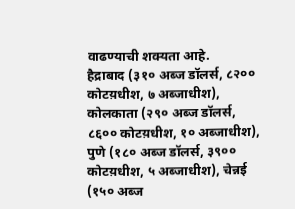वाढण्याची शक्यता आहे.
हैद्राबाद (३१० अब्ज डॉलर्स, ८२०० कोटय़धीश, ७ अब्जाधीश), कोलकाता (२९० अब्ज डॉलर्स, ८६०० कोटय़धीश, १० अब्जाधीश), पुणे (१८० अब्ज डॉलर्स, ३९०० कोटय़धीश, ५ अब्जाधीश), चेन्नई (१५० अब्ज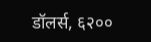डॉलर्स, ६२००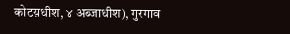कोटय़धीश, ४ अब्जाधीश), गुरगाव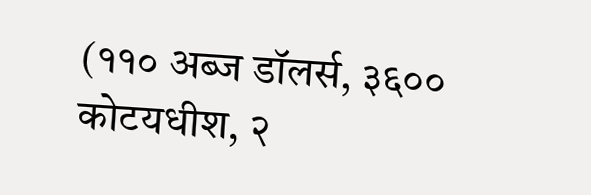(११० अब्ज डॉलर्स, ३६०० कोटयधीश, २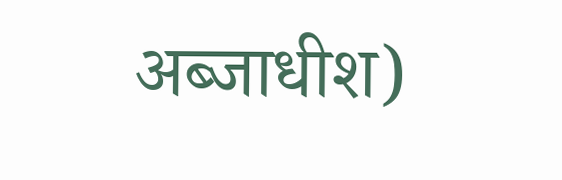अब्जाधीश)